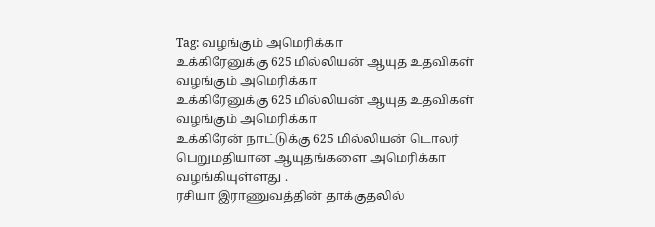Tag: வழங்கும் அமெரிக்கா
உக்கிரேனுக்கு 625 மில்லியன் ஆயுத உதவிகள் வழங்கும் அமெரிக்கா
உக்கிரேனுக்கு 625 மில்லியன் ஆயுத உதவிகள் வழங்கும் அமெரிக்கா
உக்கிரேன் நாட்டுக்கு 625 மில்லியன் டொலர் பெறுமதியான ஆயுதங்களை அமெரிக்கா வழங்கியுள்ளது .
ரசியா இராணுவத்தின் தாக்குதலில்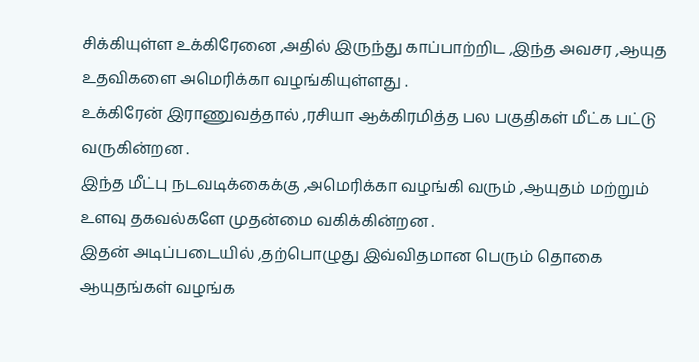சிக்கியுள்ள உக்கிரேனை ,அதில் இருந்து காப்பாற்றிட ,இந்த அவசர ,ஆயுத உதவிகளை அமெரிக்கா வழங்கியுள்ளது .
உக்கிரேன் இராணுவத்தால் ,ரசியா ஆக்கிரமித்த பல பகுதிகள் மீட்க பட்டு வருகின்றன .
இந்த மீட்பு நடவடிக்கைக்கு ,அமெரிக்கா வழங்கி வரும் ,ஆயுதம் மற்றும் உளவு தகவல்களே முதன்மை வகிக்கின்றன .
இதன் அடிப்படையில் ,தற்பொழுது இவ்விதமான பெரும் தொகை ஆயுதங்கள் வழங்க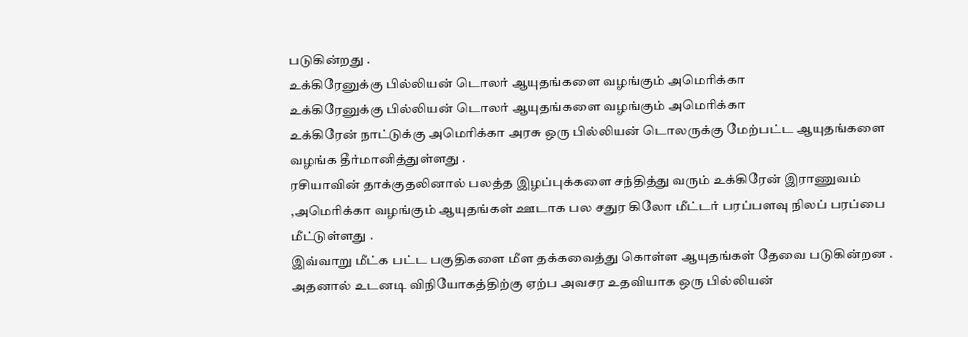படுகின்றது .
உக்கிரேனுக்கு பில்லியன் டொலர் ஆயுதங்களை வழங்கும் அமெரிக்கா
உக்கிரேனுக்கு பில்லியன் டொலர் ஆயுதங்களை வழங்கும் அமெரிக்கா
உக்கிரேன் நாட்டுக்கு அமெரிக்கா அரசு ஒரு பில்லியன் டொலருக்கு மேற்பட்ட ஆயுதங்களை வழங்க தீர்மானித்துள்ளது .
ரசியாவின் தாக்குதலினால் பலத்த இழப்புக்களை சந்தித்து வரும் உக்கிரேன் இராணுவம் ,அமெரிக்கா வழங்கும் ஆயுதங்கள் ஊடாக பல சதுர கிலோ மீட்டர் பரப்பளவு நிலப் பரப்பை மீட்டுள்ளது .
இவ்வாறு மீட்க பட்ட பகுதிகளை மீள தக்கவைத்து கொள்ள ஆயுதங்கள் தேவை படுகின்றன .
அதனால் உடனடி விநியோகத்திற்கு ஏற்ப அவசர உதவியாக ஒரு பில்லியன்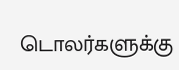டொலர்களுக்கு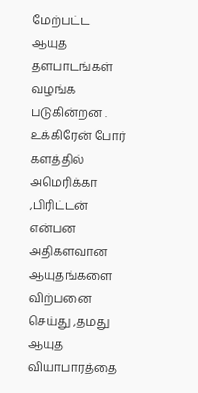மேற்பட்ட ஆயுத தளபாடங்கள் வழங்க படுகின்றன .
உக்கிரேன் போர் களத்தில் அமெரிக்கா ,பிரிட்டன் என்பன அதிகளவான ஆயுதங்களை விற்பனை செய்து ,தமது ஆயுத வியாபாரத்தை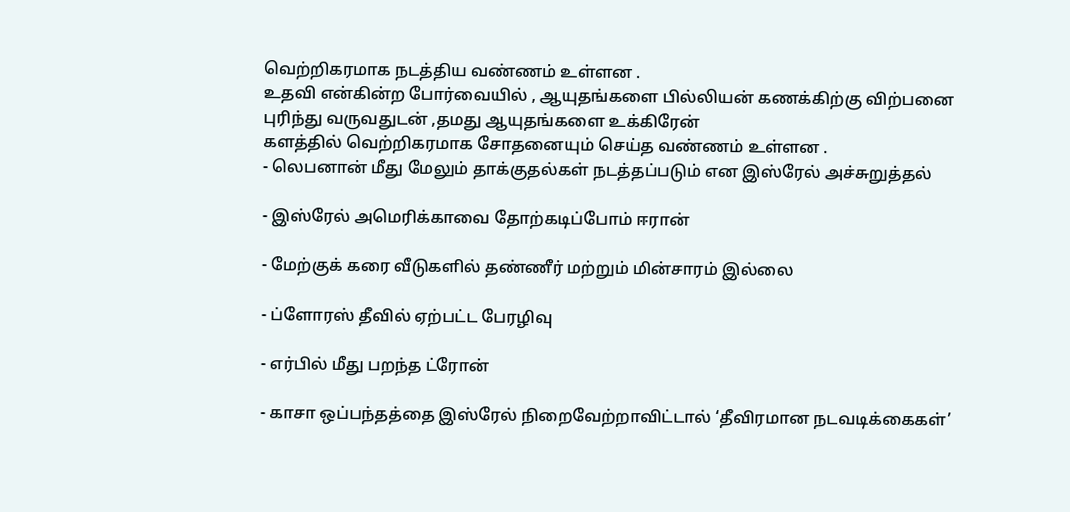வெற்றிகரமாக நடத்திய வண்ணம் உள்ளன .
உதவி என்கின்ற போர்வையில் , ஆயுதங்களை பில்லியன் கணக்கிற்கு விற்பனை புரிந்து வருவதுடன் ,தமது ஆயுதங்களை உக்கிரேன்
களத்தில் வெற்றிகரமாக சோதனையும் செய்த வண்ணம் உள்ளன .
- லெபனான் மீது மேலும் தாக்குதல்கள் நடத்தப்படும் என இஸ்ரேல் அச்சுறுத்தல்

- இஸ்ரேல் அமெரிக்காவை தோற்கடிப்போம் ஈரான்

- மேற்குக் கரை வீடுகளில் தண்ணீர் மற்றும் மின்சாரம் இல்லை

- ப்ளோரஸ் தீவில் ஏற்பட்ட பேரழிவு

- எர்பில் மீது பறந்த ட்ரோன்

- காசா ஒப்பந்தத்தை இஸ்ரேல் நிறைவேற்றாவிட்டால் ‘தீவிரமான நடவடிக்கைகள்’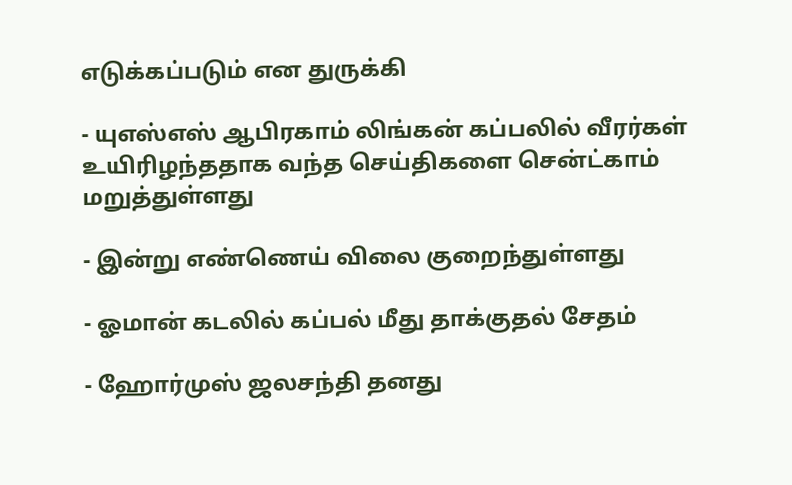எடுக்கப்படும் என துருக்கி

- யுஎஸ்எஸ் ஆபிரகாம் லிங்கன் கப்பலில் வீரர்கள் உயிரிழந்ததாக வந்த செய்திகளை சென்ட்காம் மறுத்துள்ளது

- இன்று எண்ணெய் விலை குறைந்துள்ளது

- ஓமான் கடலில் கப்பல் மீது தாக்குதல் சேதம்

- ஹோர்முஸ் ஜலசந்தி தனது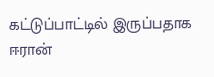கட்டுப்பாட்டில் இருப்பதாக ஈரான்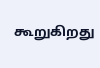கூறுகிறது